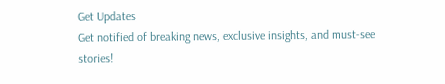Get Updates
Get notified of breaking news, exclusive insights, and must-see stories!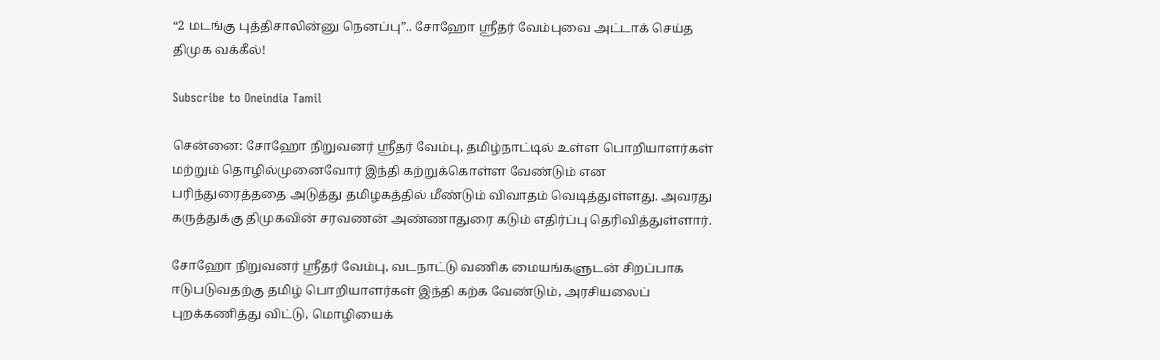“2 மடங்கு புத்திசாலின்னு நெனப்பு”.. சோஹோ ஸ்ரீதர் வேம்புவை அட்டாக் செய்த திமுக வக்கீல்!

Subscribe to Oneindia Tamil

சென்னை: சோஹோ நிறுவனர் ஸ்ரீதர் வேம்பு, தமிழ்நாட்டில் உள்ள பொறியாளர்கள் மற்றும் தொழில்முனைவோர் இந்தி கற்றுக்கொள்ள வேண்டும் என பரிந்துரைத்ததை அடுத்து தமிழகத்தில் மீண்டும் விவாதம் வெடித்துள்ளது. அவரது கருத்துக்கு திமுகவின் சரவணன் அண்ணாதுரை கடும் எதிர்ப்பு தெரிவித்துள்ளார்.

சோஹோ நிறுவனர் ஸ்ரீதர் வேம்பு, வடநாட்டு வணிக மையங்களுடன் சிறப்பாக ஈடுபடுவதற்கு தமிழ் பொறியாளர்கள் இந்தி கற்க வேண்டும், அரசியலைப் புறக்கணித்து விட்டு, மொழியைக்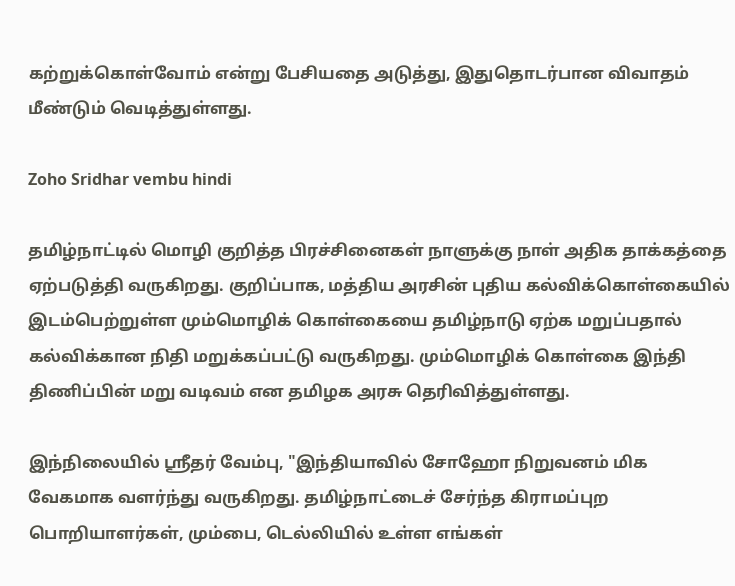கற்றுக்கொள்வோம் என்று பேசியதை அடுத்து, இதுதொடர்பான விவாதம் மீண்டும் வெடித்துள்ளது.

Zoho Sridhar vembu hindi

தமிழ்நாட்டில் மொழி குறித்த பிரச்சினைகள் நாளுக்கு நாள் அதிக தாக்கத்தை ஏற்படுத்தி வருகிறது. குறிப்பாக, மத்திய அரசின் புதிய கல்விக்கொள்கையில் இடம்பெற்றுள்ள மும்மொழிக் கொள்கையை தமிழ்நாடு ஏற்க மறுப்பதால் கல்விக்கான நிதி மறுக்கப்பட்டு வருகிறது. மும்மொழிக் கொள்கை இந்தி திணிப்பின் மறு வடிவம் என தமிழக அரசு தெரிவித்துள்ளது.

இந்நிலையில் ஸ்ரீதர் வேம்பு, "இந்தியாவில் சோஹோ நிறுவனம் மிக வேகமாக வளர்ந்து வருகிறது. தமிழ்நாட்டைச் சேர்ந்த கிராமப்புற பொறியாளர்கள், மும்பை, டெல்லியில் உள்ள எங்கள்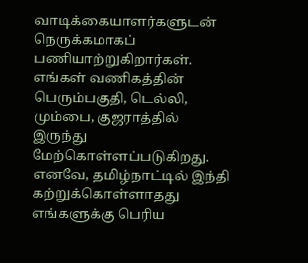வாடிக்கையாளர்களுடன் நெருக்கமாகப் பணியாற்றுகிறார்கள். எங்கள் வணிகத்தின் பெரும்பகுதி, டெல்லி, மும்பை, குஜராத்தில் இருந்து மேற்கொள்ளப்படுகிறது. எனவே, தமிழ்நாட்டில் இந்தி கற்றுக்கொள்ளாதது எங்களுக்கு பெரிய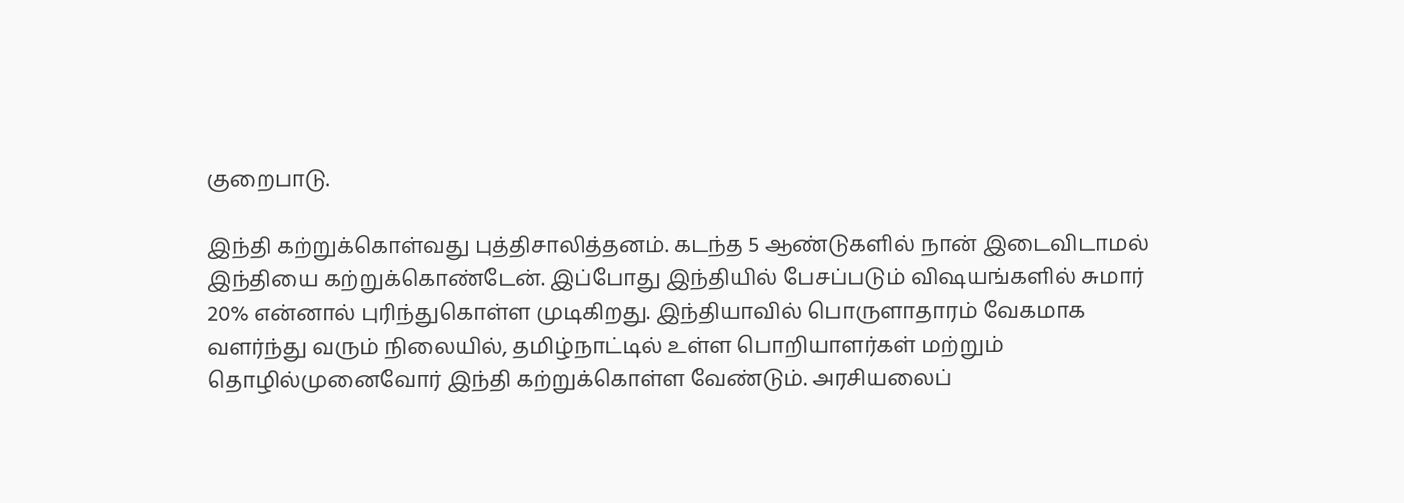குறைபாடு.

இந்தி கற்றுக்கொள்வது புத்திசாலித்தனம். கடந்த 5 ஆண்டுகளில் நான் இடைவிடாமல் இந்தியை கற்றுக்கொண்டேன். இப்போது இந்தியில் பேசப்படும் விஷயங்களில் சுமார் 20% என்னால் புரிந்துகொள்ள முடிகிறது. இந்தியாவில் பொருளாதாரம் வேகமாக வளர்ந்து வரும் நிலையில், தமிழ்நாட்டில் உள்ள பொறியாளர்கள் மற்றும் தொழில்முனைவோர் இந்தி கற்றுக்கொள்ள வேண்டும். அரசியலைப்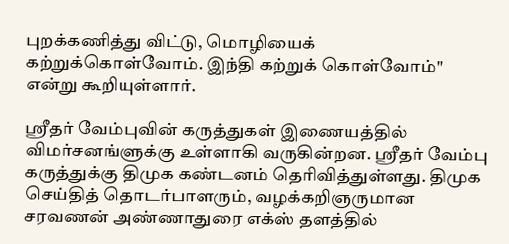புறக்கணித்து விட்டு, மொழியைக் கற்றுக்கொள்வோம். இந்தி கற்றுக் கொள்வோம்" என்று கூறியுள்ளார்.

ஸ்ரீதர் வேம்புவின் கருத்துகள் இணையத்தில் விமர்சனங்ளுக்கு உள்ளாகி வருகின்றன. ஸ்ரீதர் வேம்பு கருத்துக்கு திமுக கண்டனம் தெரிவித்துள்ளது. திமுக செய்தித் தொடர்பாளரும், வழக்கறிஞருமான சரவணன் அண்ணாதுரை எக்ஸ் தளத்தில்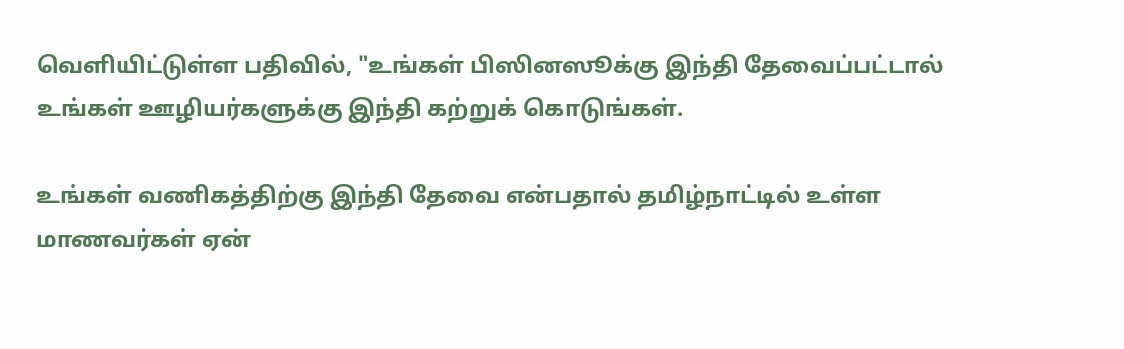வெளியிட்டுள்ள பதிவில், "உங்கள் பிஸினஸூக்கு இந்தி தேவைப்பட்டால் உங்கள் ஊழியர்களுக்கு இந்தி கற்றுக் கொடுங்கள்.

உங்கள் வணிகத்திற்கு இந்தி தேவை என்பதால் தமிழ்நாட்டில் உள்ள மாணவர்கள் ஏன்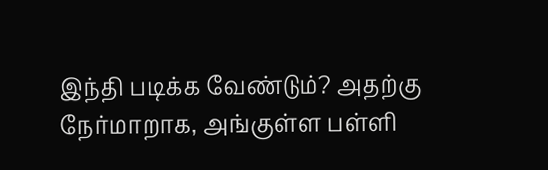இந்தி படிக்க வேண்டும்? அதற்கு நேர்மாறாக, அங்குள்ள பள்ளி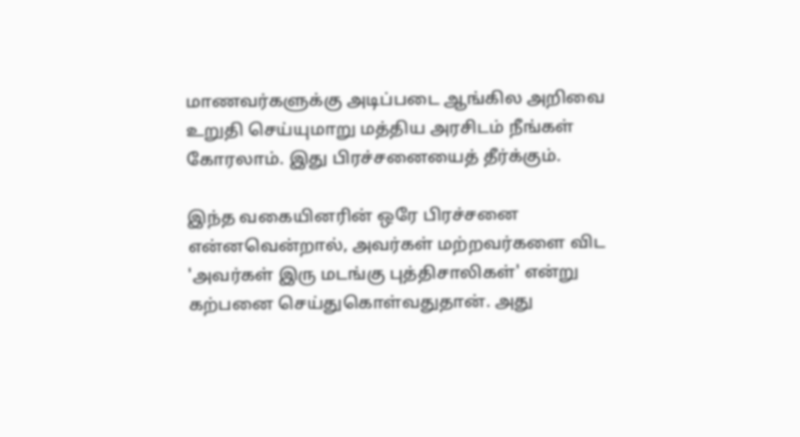மாணவர்களுக்கு அடிப்படை ஆங்கில அறிவை உறுதி செய்யுமாறு மத்திய அரசிடம் நீங்கள் கோரலாம். இது பிரச்சனையைத் தீர்க்கும்.

இந்த வகையினரின் ஒரே பிரச்சனை என்னவென்றால், அவர்கள் மற்றவர்களை விட 'அவர்கள் இரு மடங்கு புத்திசாலிகள்' என்று கற்பனை செய்துகொள்வதுதான். அது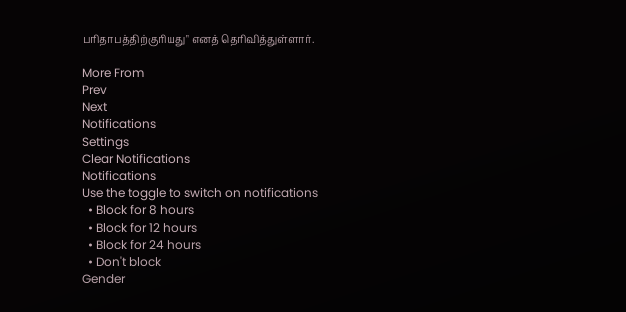பரிதாபத்திற்குரியது" எனத் தெரிவித்துள்ளார்.

More From
Prev
Next
Notifications
Settings
Clear Notifications
Notifications
Use the toggle to switch on notifications
  • Block for 8 hours
  • Block for 12 hours
  • Block for 24 hours
  • Don't block
Gender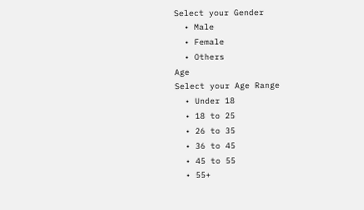Select your Gender
  • Male
  • Female
  • Others
Age
Select your Age Range
  • Under 18
  • 18 to 25
  • 26 to 35
  • 36 to 45
  • 45 to 55
  • 55+